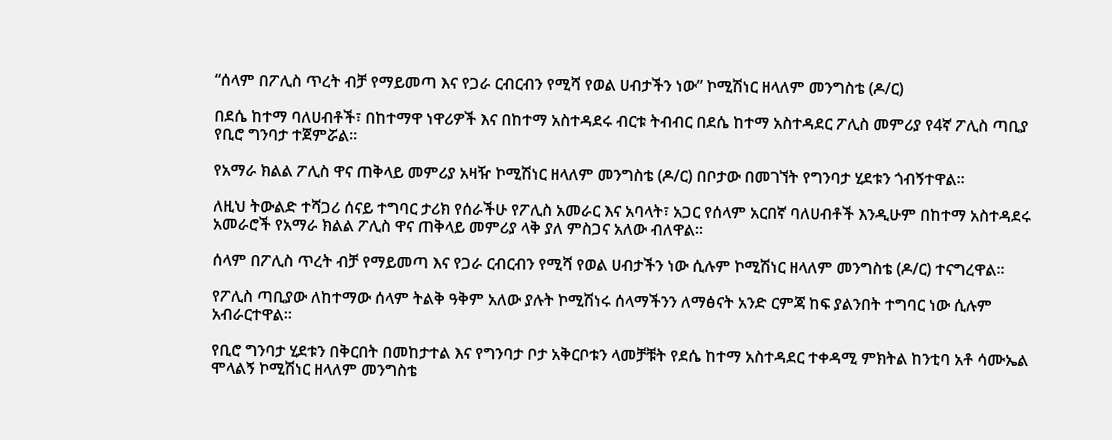“ሰላም በፖሊስ ጥረት ብቻ የማይመጣ እና የጋራ ርብርብን የሚሻ የወል ሀብታችን ነው” ኮሚሽነር ዘላለም መንግስቴ (ዶ/ር)

በደሴ ከተማ ባለሀብቶች፣ በከተማዋ ነዋሪዎች እና በከተማ አስተዳደሩ ብርቱ ትብብር በደሴ ከተማ አስተዳደር ፖሊስ መምሪያ የ4ኛ ፖሊስ ጣቢያ የቢሮ ግንባታ ተጀምሯል።

የአማራ ክልል ፖሊስ ዋና ጠቅላይ መምሪያ አዛዥ ኮሚሽነር ዘላለም መንግስቴ (ዶ/ር) በቦታው በመገኘት የግንባታ ሂደቱን ጎብኝተዋል።

ለዚህ ትውልድ ተሻጋሪ ሰናይ ተግባር ታሪክ የሰራችሁ የፖሊስ አመራር እና አባላት፣ አጋር የሰላም አርበኛ ባለሀብቶች እንዲሁም በከተማ አስተዳደሩ አመራሮች የአማራ ክልል ፖሊስ ዋና ጠቅላይ መምሪያ ላቅ ያለ ምስጋና አለው ብለዋል።

ሰላም በፖሊስ ጥረት ብቻ የማይመጣ እና የጋራ ርብርብን የሚሻ የወል ሀብታችን ነው ሲሉም ኮሚሽነር ዘላለም መንግስቴ (ዶ/ር) ተናግረዋል።

የፖሊስ ጣቢያው ለከተማው ሰላም ትልቅ ዓቅም አለው ያሉት ኮሚሽነሩ ሰላማችንን ለማፅናት አንድ ርምጃ ከፍ ያልንበት ተግባር ነው ሲሉም አብራርተዋል።

የቢሮ ግንባታ ሂደቱን በቅርበት በመከታተል እና የግንባታ ቦታ አቅርቦቱን ላመቻቹት የደሴ ከተማ አስተዳደር ተቀዳሚ ምክትል ከንቲባ አቶ ሳሙኤል ሞላልኝ ኮሚሽነር ዘላለም መንግስቴ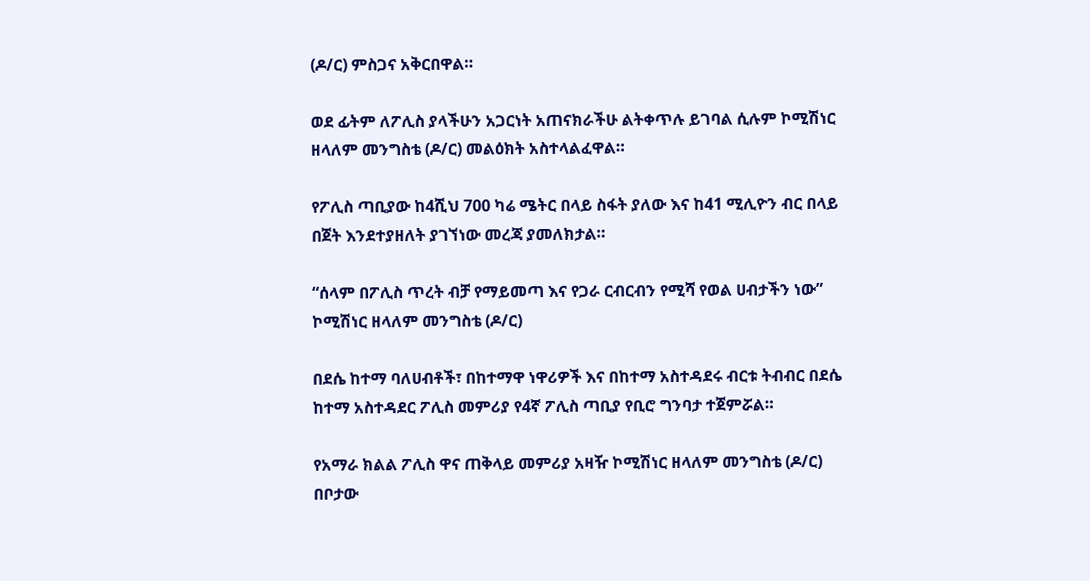(ዶ/ር) ምስጋና አቅርበዋል።

ወደ ፊትም ለፖሊስ ያላችሁን አጋርነት አጠናክራችሁ ልትቀጥሉ ይገባል ሲሉም ኮሚሽነር ዘላለም መንግስቴ (ዶ/ር) መልዕክት አስተላልፈዋል።

የፖሊስ ጣቢያው ከ4ሺህ 700 ካሬ ሜትር በላይ ስፋት ያለው እና ከ41 ሚሊዮን ብር በላይ በጀት እንደተያዘለት ያገኘነው መረጃ ያመለክታል።

“ሰላም በፖሊስ ጥረት ብቻ የማይመጣ እና የጋራ ርብርብን የሚሻ የወል ሀብታችን ነው” ኮሚሽነር ዘላለም መንግስቴ (ዶ/ር)

በደሴ ከተማ ባለሀብቶች፣ በከተማዋ ነዋሪዎች እና በከተማ አስተዳደሩ ብርቱ ትብብር በደሴ ከተማ አስተዳደር ፖሊስ መምሪያ የ4ኛ ፖሊስ ጣቢያ የቢሮ ግንባታ ተጀምሯል።

የአማራ ክልል ፖሊስ ዋና ጠቅላይ መምሪያ አዛዥ ኮሚሽነር ዘላለም መንግስቴ (ዶ/ር) በቦታው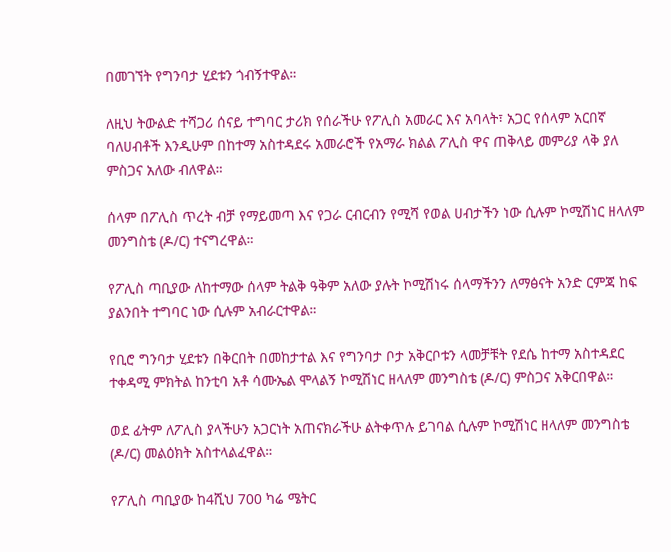በመገኘት የግንባታ ሂደቱን ጎብኝተዋል።

ለዚህ ትውልድ ተሻጋሪ ሰናይ ተግባር ታሪክ የሰራችሁ የፖሊስ አመራር እና አባላት፣ አጋር የሰላም አርበኛ ባለሀብቶች እንዲሁም በከተማ አስተዳደሩ አመራሮች የአማራ ክልል ፖሊስ ዋና ጠቅላይ መምሪያ ላቅ ያለ ምስጋና አለው ብለዋል።

ሰላም በፖሊስ ጥረት ብቻ የማይመጣ እና የጋራ ርብርብን የሚሻ የወል ሀብታችን ነው ሲሉም ኮሚሽነር ዘላለም መንግስቴ (ዶ/ር) ተናግረዋል።

የፖሊስ ጣቢያው ለከተማው ሰላም ትልቅ ዓቅም አለው ያሉት ኮሚሽነሩ ሰላማችንን ለማፅናት አንድ ርምጃ ከፍ ያልንበት ተግባር ነው ሲሉም አብራርተዋል።

የቢሮ ግንባታ ሂደቱን በቅርበት በመከታተል እና የግንባታ ቦታ አቅርቦቱን ላመቻቹት የደሴ ከተማ አስተዳደር ተቀዳሚ ምክትል ከንቲባ አቶ ሳሙኤል ሞላልኝ ኮሚሽነር ዘላለም መንግስቴ (ዶ/ር) ምስጋና አቅርበዋል።

ወደ ፊትም ለፖሊስ ያላችሁን አጋርነት አጠናክራችሁ ልትቀጥሉ ይገባል ሲሉም ኮሚሽነር ዘላለም መንግስቴ (ዶ/ር) መልዕክት አስተላልፈዋል።

የፖሊስ ጣቢያው ከ4ሺህ 700 ካሬ ሜትር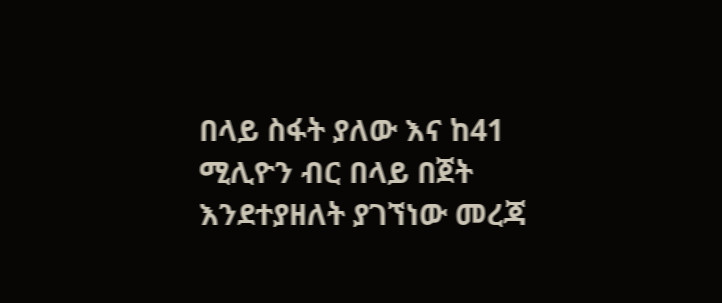በላይ ስፋት ያለው እና ከ41 ሚሊዮን ብር በላይ በጀት እንደተያዘለት ያገኘነው መረጃ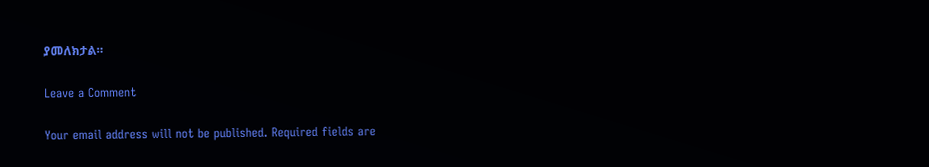ያመለክታል።

Leave a Comment

Your email address will not be published. Required fields are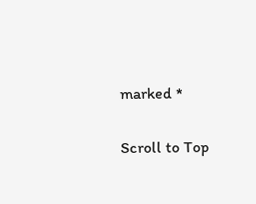marked *

Scroll to Top